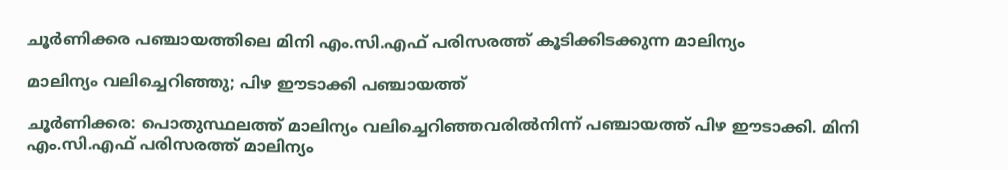ചൂർണിക്കര പഞ്ചായത്തിലെ മിനി എം.സി.എഫ് പരിസരത്ത് കൂടിക്കിടക്കുന്ന മാലിന്യം

മാലിന്യം വലിച്ചെറിഞ്ഞു; പിഴ ഈടാക്കി പഞ്ചായത്ത്

ചൂർണിക്കര: പൊതുസ്ഥലത്ത് മാലിന്യം വലിച്ചെറിഞ്ഞവരിൽനിന്ന് പഞ്ചായത്ത് പിഴ ഈടാക്കി. മിനി എം.സി.എഫ് പരിസരത്ത് മാലിന്യം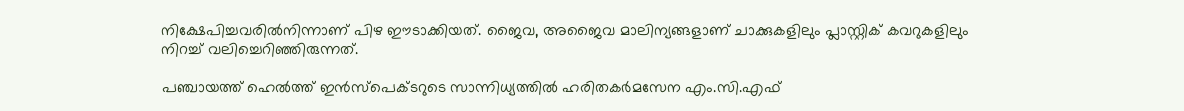നിക്ഷേപിച്ചവരിൽനിന്നാണ് പിഴ ഈടാക്കിയത്. ജൈവ, അജൈവ മാലിന്യങ്ങളാണ് ചാക്കുകളിലും പ്ലാസ്റ്റിക് കവറുകളിലും നിറച്ച് വലിച്ചെറിഞ്ഞിരുന്നത്.

പഞ്ചായത്ത് ഹെൽത്ത് ഇൻസ്പെക്ടറുടെ സാന്നിധ്യത്തിൽ ഹരിതകർമസേന എം.സി.എഫ്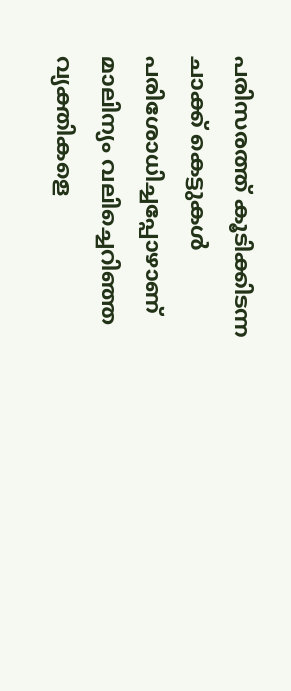പരിസരത്ത് കൂടിക്കിടന്ന ചാക്ക് കെട്ടുകൾ പരിശോധിച്ചപ്പോഴാണ് മാലിന്യം വലിച്ചെറിഞ്ഞ വ്യക്തികളെ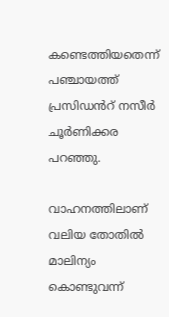കണ്ടെത്തിയതെന്ന് പഞ്ചായത്ത് പ്രസിഡൻറ് നസീർ ചൂർണിക്കര പറഞ്ഞു.

വാഹനത്തിലാണ് വലിയ തോതിൽ മാലിന്യം കൊണ്ടുവന്ന്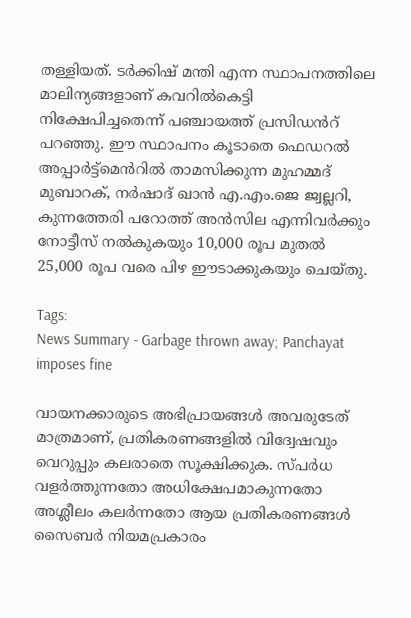തള്ളിയത്. ടർക്കിഷ് മന്തി എന്ന സ്ഥാപനത്തിലെ മാലിന്യങ്ങളാണ് കവറിൽകെട്ടി നിക്ഷേപിച്ചതെന്ന് പഞ്ചായത്ത് പ്രസിഡൻറ് പറഞ്ഞു. ഈ സ്ഥാപനം കൂടാതെ ഫെഡറൽ അപ്പാർട്ട്മെൻറിൽ താമസിക്കുന്ന മുഹമ്മദ് മുബാറക്, നർഷാദ് ഖാൻ എ.എം.ജെ ജ്വല്ലറി, കുന്നത്തേരി പറോത്ത് അൻസില എന്നിവർക്കും നോട്ടീസ് നൽകുകയും 10,000 രൂപ മുതൽ 25,000 രൂപ വരെ പിഴ ഈടാക്കുകയും ചെയ്തു.

Tags:
News Summary - Garbage thrown away; Panchayat imposes fine

വായനക്കാരുടെ അഭിപ്രായങ്ങള്‍ അവരുടേത് മാത്രമാണ്, പ്രതികരണങ്ങളിൽ വിദ്വേഷവും വെറുപ്പും കലരാതെ സൂക്ഷിക്കുക. സ്പർധ വളർത്തുന്നതോ അധിക്ഷേപമാകുന്നതോ അശ്ലീലം കലർന്നതോ ആയ പ്രതികരണങ്ങൾ സൈബർ നിയമപ്രകാരം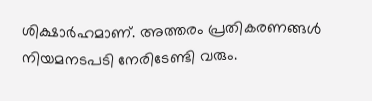ശിക്ഷാർഹമാണ്. അത്തരം പ്രതികരണങ്ങൾ നിയമനടപടി നേരിടേണ്ടി വരും.